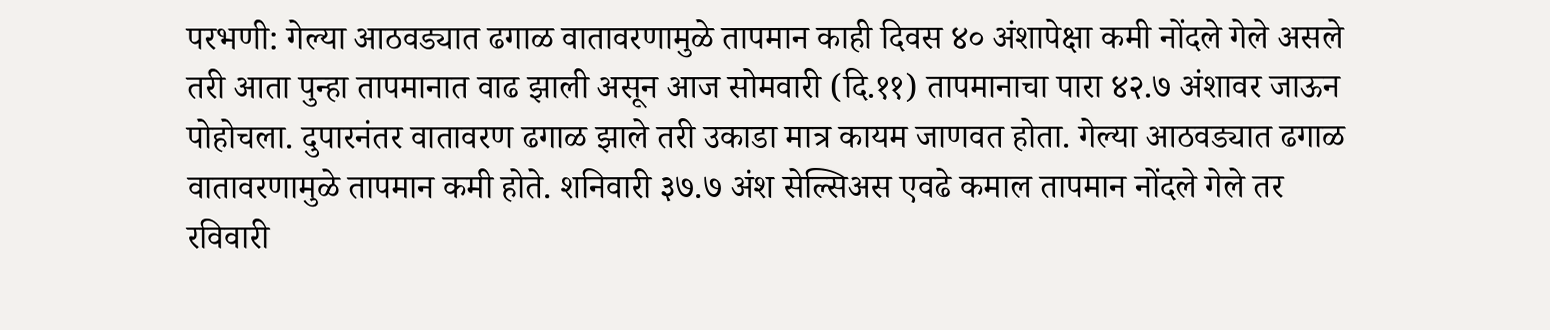परभणी: गेल्या आठवड्यात ढगाळ वातावरणामुळे तापमान काही दिवस ४० अंशापेक्षा कमी नोंदले गेले असले तरी आता पुन्हा तापमानात वाढ झाली असून आज सोमवारी (दि.११) तापमानाचा पारा ४२.७ अंशावर जाऊन पोहोचला. दुपारनंतर वातावरण ढगाळ झाले तरी उकाडा मात्र कायम जाणवत होता. गेल्या आठवड्यात ढगाळ वातावरणामुळे तापमान कमी होते. शनिवारी ३७.७ अंश सेल्सिअस एवढे कमाल तापमान नोंदले गेले तर रविवारी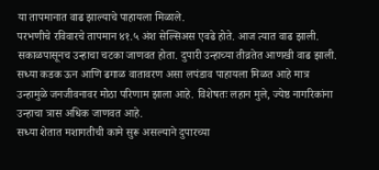या तापमानात वाढ झाल्याचे पाहायला मिळाले.
परभणीचे रविवारचे तापमान ४१.५ अंश सेल्सिअस एवढे होते. आज त्यात वाढ झाली. सकाळपासूनच उन्हाचा चटका जाणवत होता. दुपारी उन्हाच्या तीव्रतेत आणखी वाढ झाली. सध्या कडक ऊन आणि ढगाळ वातावरण असा लपंडाव पाहायला मिळत आहे मात्र उन्हामुळे जनजीवनावर मोठा परिणाम झाला आहे. विशेषतः लहान मुले, ज्येष्ठ नागरिकांना उन्हाचा त्रास अधिक जाणवत आहे.
सध्या शेतात मशागतीची कामे सुरू असल्याने दुपारच्या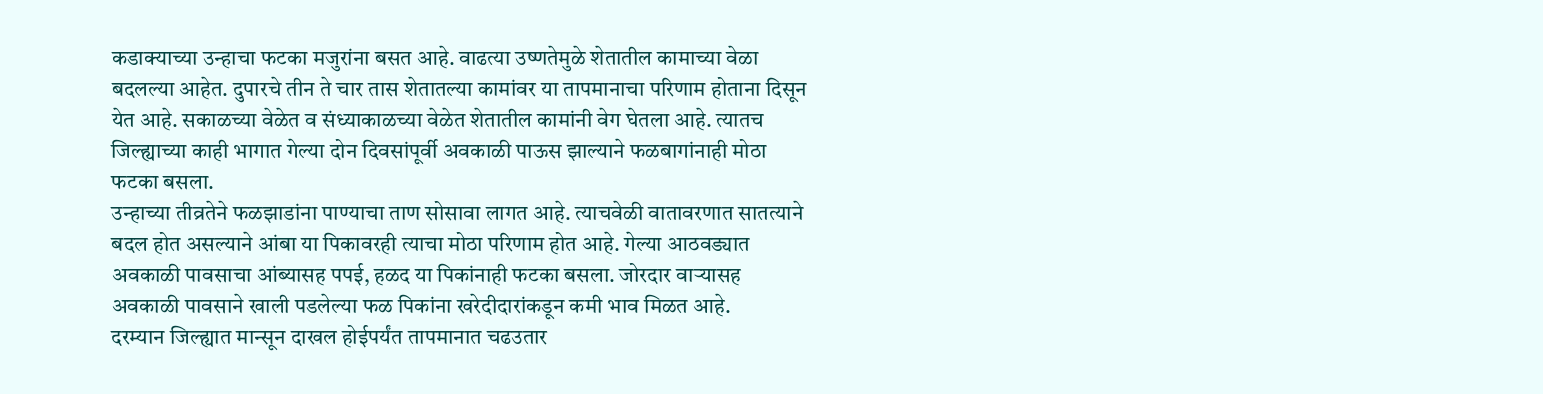कडाक्याच्या उन्हाचा फटका मजुरांना बसत आहे. वाढत्या उष्णतेमुळे शेतातील कामाच्या वेळा बदलल्या आहेत. दुपारचे तीन ते चार तास शेतातल्या कामांवर या तापमानाचा परिणाम होताना दिसून येत आहे. सकाळच्या वेळेत व संध्याकाळच्या वेळेत शेतातील कामांनी वेग घेतला आहे. त्यातच जिल्ह्याच्या काही भागात गेल्या दोन दिवसांपूर्वी अवकाळी पाऊस झाल्याने फळबागांनाही मोठा फटका बसला.
उन्हाच्या तीव्रतेने फळझाडांना पाण्याचा ताण सोसावा लागत आहे. त्याचवेळी वातावरणात सातत्याने बदल होत असल्याने आंबा या पिकावरही त्याचा मोठा परिणाम होत आहे. गेल्या आठवड्यात अवकाळी पावसाचा आंब्यासह पपई, हळद या पिकांनाही फटका बसला. जोरदार वाऱ्यासह अवकाळी पावसाने खाली पडलेल्या फळ पिकांना खरेदीदारांकडून कमी भाव मिळत आहे.
दरम्यान जिल्ह्यात मान्सून दाखल होईपर्यंत तापमानात चढउतार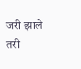जरी झाले तरी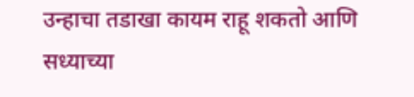उन्हाचा तडाखा कायम राहू शकतो आणि सध्याच्या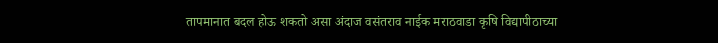तापमानात बदल होऊ शकतो असा अंदाज वसंतराव नाईक मराठवाडा कृषि विद्यापीठाच्या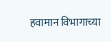हवामान विभागाच्या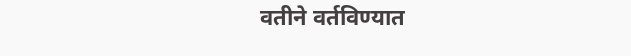वतीने वर्तविण्यात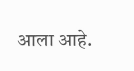आला आहे.